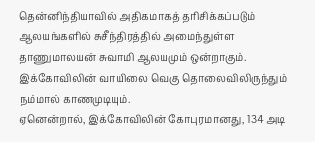தென்னிந்தியாவில் அதிகமாகத் தரிசிக்கப்படும் ஆலயங்களில் சுசீந்திரத்தில் அமைந்துள்ள தாணுமாலயன் சுவாமி ஆலயமும் ஒன்றாகும். இக்கோவிலின் வாயிலை வெகு தொலைவிலிருந்தும் நம்மால் காணமுடியும்.
ஏனென்றால், இக்கோவிலின் கோபுரமானது, 134 அடி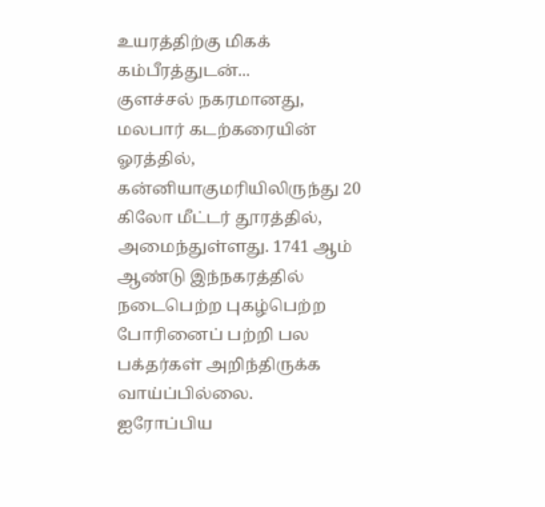உயரத்திற்கு மிகக் கம்பீரத்துடன்...
குளச்சல் நகரமானது, மலபார் கடற்கரையின் ஓரத்தில், கன்னியாகுமரியிலிருந்து 20 கிலோ மீட்டர் தூரத்தில், அமைந்துள்ளது. 1741 ஆம் ஆண்டு இந்நகரத்தில் நடைபெற்ற புகழ்பெற்ற போரினைப் பற்றி பல பக்தர்கள் அறிந்திருக்க வாய்ப்பில்லை.
ஐரோப்பிய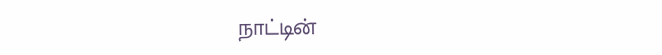நாட்டின்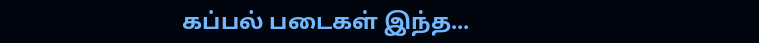கப்பல் படைகள் இந்த...